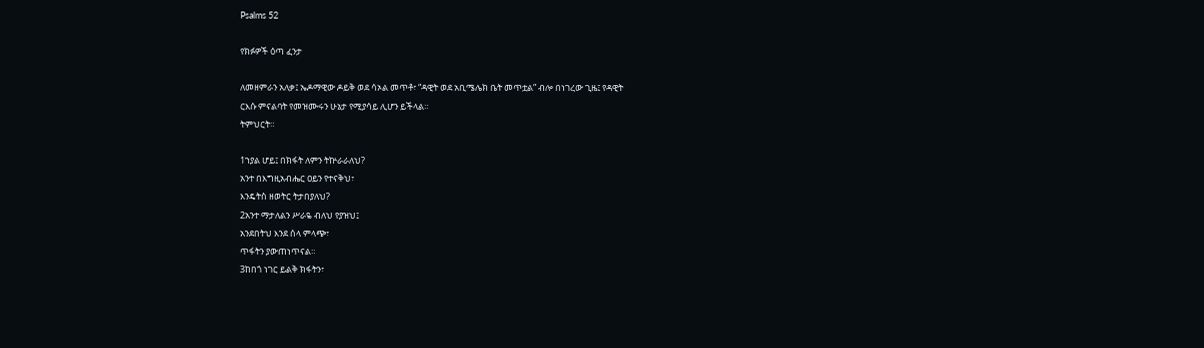Psalms 52

የክፉዎች ዕጣ ፈንታ

ለመዘምራን አለቃ፤ ኤዶማዊው ዶይቅ ወደ ሳኦል መጥቶ፣ “ዳዊት ወደ አቢሜሌክ ቤት መጥቷል” ብሎ በነገረው ጊዜ፤ የዳዊት
ርእሱ ምናልባት የመዝሙሩን ሁኔታ የሚያሳይ ሊሆን ይችላል።
ትምህርት።

1ኀያል ሆይ፤ በክፋት ለምን ትኵራራለህ?
አንተ በእግዚአብሔር ዐይን የተናቅህ፣
እንዴትስ ዘወትር ትታበያለህ?
2አንተ ማታለልን ሥራዬ ብለህ የያዝህ፤
አንደበትህ እንደ ሰላ ምላጭ፣
ጥፋትን ያውጠነጥናል።
3ከበጎ ነገር ይልቅ ክፋትን፣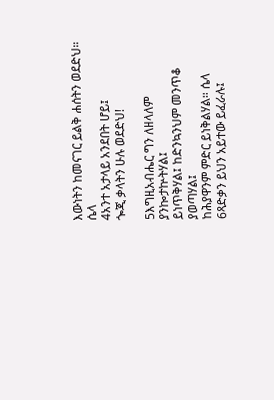እውነትን ከመናገር ይልቅ ሐሰትን ወደድህ። ሴላ
4አንተ አታላይ አንደበት ሆይ፤
ጐጂ ቃላትን ሁሉ ወደድህ!

5እግዚአብሔር ግን ለዘላለም
ያንኰታኵትሃል፤
ይነጥቅሃል፤ ከድንኳንህም መንጥቆ ያወጣሃል፤
ከሕያዋንም ምድር ይነቅልሃል። ሴላ
6ጻድቃን ይህን አይተው ይፈራሉ፤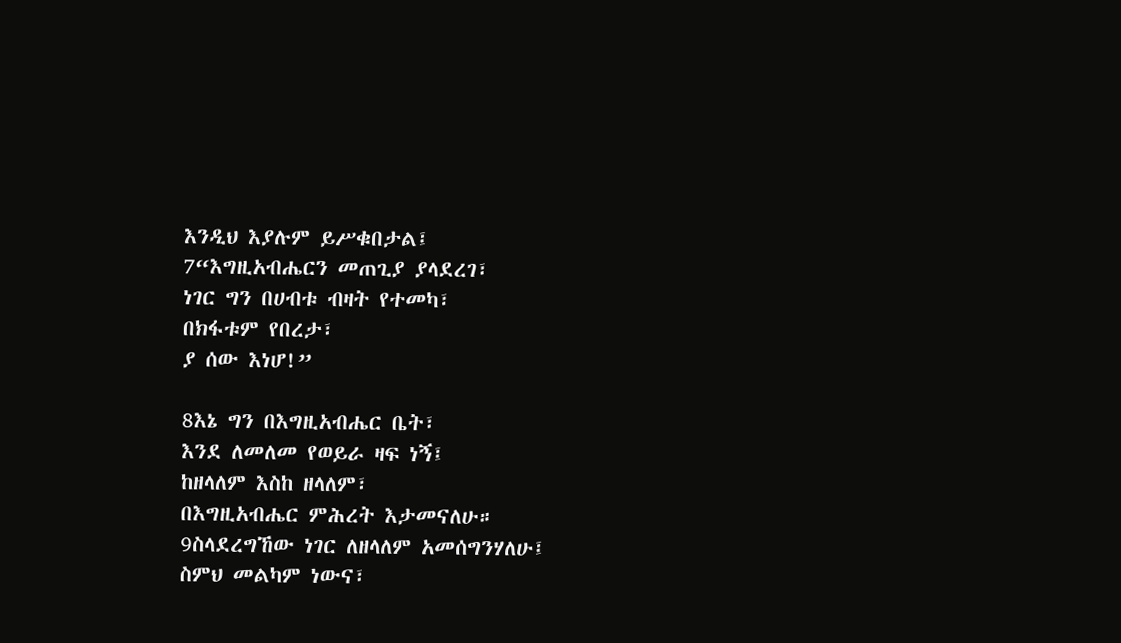እንዲህ እያሉም ይሥቁበታል፤
7“እግዚአብሔርን መጠጊያ ያላደረገ፣
ነገር ግን በሀብቱ ብዛት የተመካ፣
በክፋቱም የበረታ፣
ያ ሰው እነሆ!”

8እኔ ግን በእግዚአብሔር ቤት፣
እንደ ለመለመ የወይራ ዛፍ ነኝ፤
ከዘላለም እስከ ዘላለም፣
በእግዚአብሔር ምሕረት እታመናለሁ።
9ስላደረግኸው ነገር ለዘላለም አመሰግንሃለሁ፤
ስምህ መልካም ነውና፣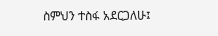ስምህን ተስፋ አደርጋለሁ፤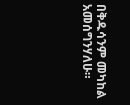በቅዱሳንም መካከል አመሰግንሃለሁ።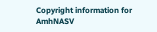Copyright information for AmhNASV